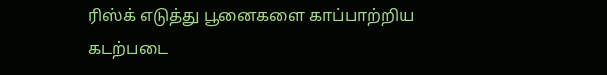ரிஸ்க் எடுத்து பூனைகளை காப்பாற்றிய கடற்படை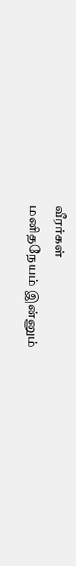வீரர்கள்
மனிதநேயம் இன்னும்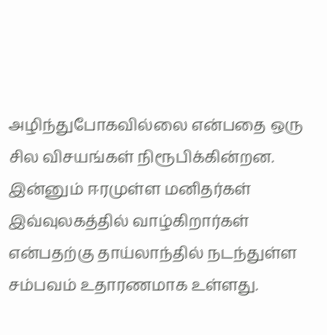அழிந்துபோகவில்லை என்பதை ஒரு சில விசயங்கள் நிரூபிக்கின்றன. இன்னும் ஈரமுள்ள மனிதர்கள் இவ்வுலகத்தில் வாழ்கிறார்கள் என்பதற்கு தாய்லாந்தில் நடந்துள்ள சம்பவம் உதாரணமாக உள்ளது.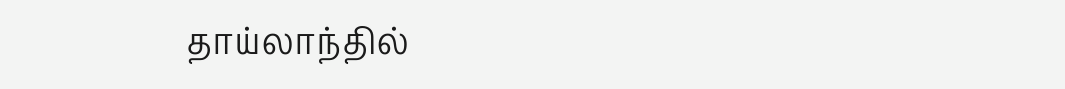தாய்லாந்தில்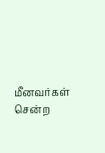மீனவர்கள் சென்ற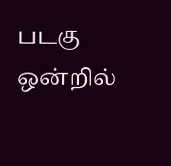படகு ஒன்றில்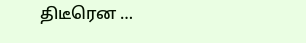திடீரென …